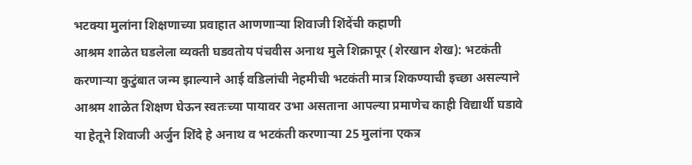भटक्या मुलांना शिक्षणाच्या प्रवाहात आणणाऱ्या शिवाजी शिंदेंची कहाणी
आश्रम शाळेत घडलेला व्यक्ती घडवतोय पंचवीस अनाथ मुले शिक्रापूर (शेरखान शेख): भटकंती करणाऱ्या कुटुंबात जन्म झाल्याने आई वडिलांची नेहमीची भटकंती मात्र शिकण्याची इच्छा असल्याने आश्रम शाळेत शिक्षण घेऊन स्वतःच्या पायावर उभा असताना आपल्या प्रमाणेच काही विद्यार्थी घडावे या हेतूने शिवाजी अर्जुन शिंदे हे अनाथ व भटकंती करणाऱ्या 25 मुलांना एकत्र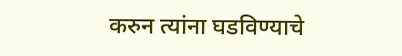करुन त्यांना घडविण्याचे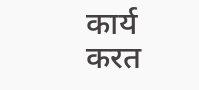कार्य करत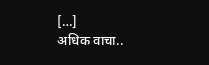[…]
अधिक वाचा..